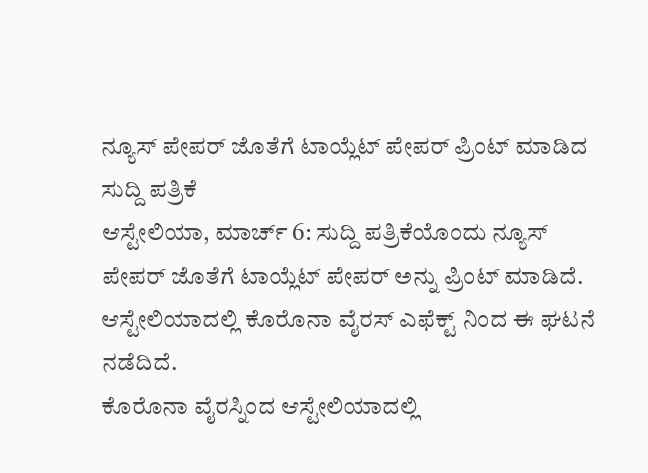ನ್ಯೂಸ್ ಪೇಪರ್ ಜೊತೆಗೆ ಟಾಯ್ಲೆಟ್ ಪೇಪರ್ ಪ್ರಿಂಟ್ ಮಾಡಿದ ಸುದ್ದಿ ಪತ್ರಿಕೆ
ಆಸ್ಟೇಲಿಯಾ, ಮಾರ್ಚ್ 6: ಸುದ್ದಿ ಪತ್ರಿಕೆಯೊಂದು ನ್ಯೂಸ್ ಪೇಪರ್ ಜೊತೆಗೆ ಟಾಯ್ಲೆಟ್ ಪೇಪರ್ ಅನ್ನು ಪ್ರಿಂಟ್ ಮಾಡಿದೆ. ಆಸ್ಟೇಲಿಯಾದಲ್ಲಿ ಕೊರೊನಾ ವೈರಸ್ ಎಫೆಕ್ಟ್ ನಿಂದ ಈ ಘಟನೆ ನಡೆದಿದೆ.
ಕೊರೊನಾ ವೈರಸ್ನಿಂದ ಆಸ್ಟೇಲಿಯಾದಲ್ಲಿ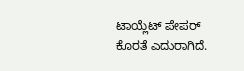ಟಾಯ್ಲೆಟ್ ಪೇಪರ್ ಕೊರತೆ ಎದುರಾಗಿದೆ.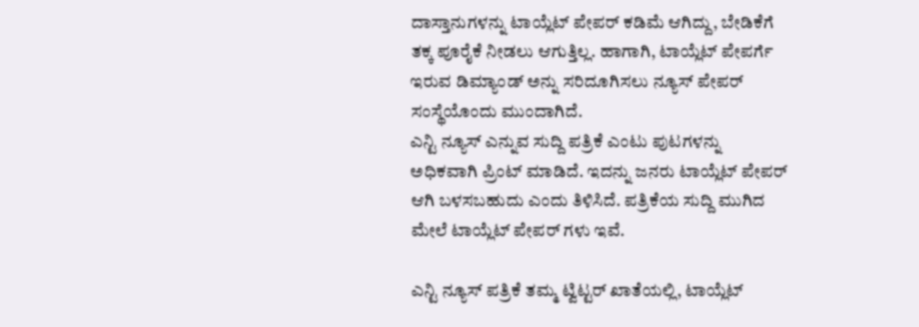ದಾಸ್ತಾನುಗಳನ್ನು ಟಾಯ್ಲೆಟ್ ಪೇಪರ್ ಕಡಿಮೆ ಆಗಿದ್ದು, ಬೇಡಿಕೆಗೆ ತಕ್ಕ ಪೂರೈಕೆ ನೀಡಲು ಆಗುತ್ತಿಲ್ಲ. ಹಾಗಾಗಿ, ಟಾಯ್ಲೆಟ್ ಪೇಪರ್ಗೆ ಇರುವ ಡಿಮ್ಯಾಂಡ್ ಅನ್ನು ಸರಿದೂಗಿಸಲು ನ್ಯೂಸ್ ಪೇಪರ್ ಸಂಸ್ಥೆಯೊಂದು ಮುಂದಾಗಿದೆ.
ಎನ್ಟಿ ನ್ಯೂಸ್ ಎನ್ನುವ ಸುದ್ದಿ ಪತ್ರಿಕೆ ಎಂಟು ಪುಟಗಳನ್ನು ಅಧಿಕವಾಗಿ ಪ್ರಿಂಟ್ ಮಾಡಿದೆ. ಇದನ್ನು ಜನರು ಟಾಯ್ಲೆಟ್ ಪೇಪರ್ ಆಗಿ ಬಳಸಬಹುದು ಎಂದು ತಿಳಿಸಿದೆ. ಪತ್ರಿಕೆಯ ಸುದ್ದಿ ಮುಗಿದ ಮೇಲೆ ಟಾಯ್ಲೆಟ್ ಪೇಪರ್ ಗಳು ಇವೆ.

ಎನ್ಟಿ ನ್ಯೂಸ್ ಪತ್ರಿಕೆ ತಮ್ಮ ಟ್ವಿಟ್ಟರ್ ಖಾತೆಯಲ್ಲಿ, ಟಾಯ್ಲೆಟ್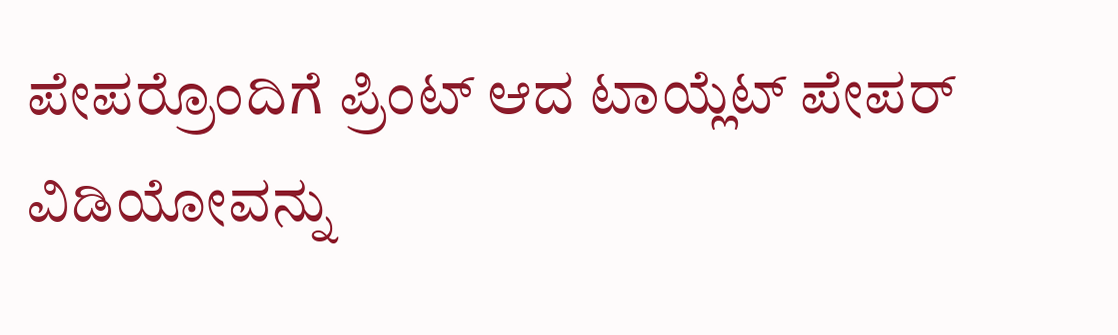ಪೇಪರ್ರೊಂದಿಗೆ ಪ್ರಿಂಟ್ ಆದ ಟಾಯ್ಲೆಟ್ ಪೇಪರ್ ವಿಡಿಯೋವನ್ನು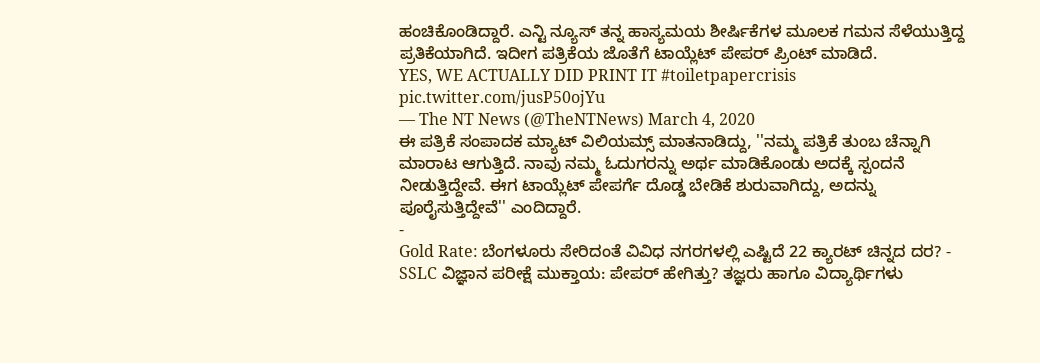ಹಂಚಿಕೊಂಡಿದ್ದಾರೆ. ಎನ್ಟಿ ನ್ಯೂಸ್ ತನ್ನ ಹಾಸ್ಯಮಯ ಶೀರ್ಷಿಕೆಗಳ ಮೂಲಕ ಗಮನ ಸೆಳೆಯುತ್ತಿದ್ದ ಪ್ರತಿಕೆಯಾಗಿದೆ. ಇದೀಗ ಪತ್ರಿಕೆಯ ಜೊತೆಗೆ ಟಾಯ್ಲೆಟ್ ಪೇಪರ್ ಪ್ರಿಂಟ್ ಮಾಡಿದೆ.
YES, WE ACTUALLY DID PRINT IT #toiletpapercrisis pic.twitter.com/jusP50ojYu
— The NT News (@TheNTNews) March 4, 2020
ಈ ಪತ್ರಿಕೆ ಸಂಪಾದಕ ಮ್ಯಾಟ್ ವಿಲಿಯಮ್ಸ್ ಮಾತನಾಡಿದ್ದು, ''ನಮ್ಮ ಪತ್ರಿಕೆ ತುಂಬ ಚೆನ್ನಾಗಿ ಮಾರಾಟ ಆಗುತ್ತಿದೆ. ನಾವು ನಮ್ಮ ಓದುಗರನ್ನು ಅರ್ಥ ಮಾಡಿಕೊಂಡು ಅದಕ್ಕೆ ಸ್ಪಂದನೆ ನೀಡುತ್ತಿದ್ದೇವೆ. ಈಗ ಟಾಯ್ಲೆಟ್ ಪೇಪರ್ಗೆ ದೊಡ್ಡ ಬೇಡಿಕೆ ಶುರುವಾಗಿದ್ದು, ಅದನ್ನು ಪೂರೈಸುತ್ತಿದ್ದೇವೆ'' ಎಂದಿದ್ದಾರೆ.
-
Gold Rate: ಬೆಂಗಳೂರು ಸೇರಿದಂತೆ ವಿವಿಧ ನಗರಗಳಲ್ಲಿ ಎಷ್ಟಿದೆ 22 ಕ್ಯಾರಟ್ ಚಿನ್ನದ ದರ? -
SSLC ವಿಜ್ಞಾನ ಪರೀಕ್ಷೆ ಮುಕ್ತಾಯ: ಪೇಪರ್ ಹೇಗಿತ್ತು? ತಜ್ಞರು ಹಾಗೂ ವಿದ್ಯಾರ್ಥಿಗಳು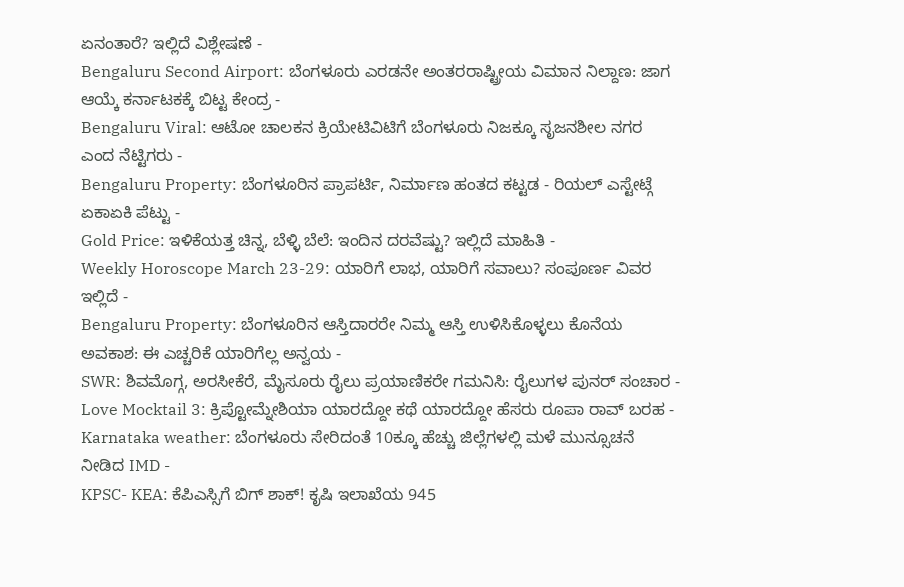ಏನಂತಾರೆ? ಇಲ್ಲಿದೆ ವಿಶ್ಲೇಷಣೆ -
Bengaluru Second Airport: ಬೆಂಗಳೂರು ಎರಡನೇ ಅಂತರರಾಷ್ಟ್ರೀಯ ವಿಮಾನ ನಿಲ್ದಾಣ: ಜಾಗ ಆಯ್ಕೆ ಕರ್ನಾಟಕಕ್ಕೆ ಬಿಟ್ಟ ಕೇಂದ್ರ -
Bengaluru Viral: ಆಟೋ ಚಾಲಕನ ಕ್ರಿಯೇಟಿವಿಟಿಗೆ ಬೆಂಗಳೂರು ನಿಜಕ್ಕೂ ಸೃಜನಶೀಲ ನಗರ ಎಂದ ನೆಟ್ಟಿಗರು -
Bengaluru Property: ಬೆಂಗಳೂರಿನ ಪ್ರಾಪರ್ಟಿ, ನಿರ್ಮಾಣ ಹಂತದ ಕಟ್ಟಡ - ರಿಯಲ್ ಎಸ್ಟೇಟ್ಗೆ ಏಕಾಏಕಿ ಪೆಟ್ಟು -
Gold Price: ಇಳಿಕೆಯತ್ತ ಚಿನ್ನ, ಬೆಳ್ಳಿ ಬೆಲೆ: ಇಂದಿನ ದರವೆಷ್ಟು? ಇಲ್ಲಿದೆ ಮಾಹಿತಿ -
Weekly Horoscope March 23-29: ಯಾರಿಗೆ ಲಾಭ, ಯಾರಿಗೆ ಸವಾಲು? ಸಂಪೂರ್ಣ ವಿವರ ಇಲ್ಲಿದೆ -
Bengaluru Property: ಬೆಂಗಳೂರಿನ ಆಸ್ತಿದಾರರೇ ನಿಮ್ಮ ಆಸ್ತಿ ಉಳಿಸಿಕೊಳ್ಳಲು ಕೊನೆಯ ಅವಕಾಶ: ಈ ಎಚ್ಚರಿಕೆ ಯಾರಿಗೆಲ್ಲ ಅನ್ವಯ -
SWR: ಶಿವಮೊಗ್ಗ, ಅರಸೀಕೆರೆ, ಮೈಸೂರು ರೈಲು ಪ್ರಯಾಣಿಕರೇ ಗಮನಿಸಿ: ರೈಲುಗಳ ಪುನರ್ ಸಂಚಾರ -
Love Mocktail 3: ಕ್ರಿಪ್ಟೋಮ್ನೇಶಿಯಾ ಯಾರದ್ದೋ ಕಥೆ ಯಾರದ್ದೋ ಹೆಸರು ರೂಪಾ ರಾವ್ ಬರಹ -
Karnataka weather: ಬೆಂಗಳೂರು ಸೇರಿದಂತೆ 10ಕ್ಕೂ ಹೆಚ್ಚು ಜಿಲ್ಲೆಗಳಲ್ಲಿ ಮಳೆ ಮುನ್ಸೂಚನೆ ನೀಡಿದ IMD -
KPSC- KEA: ಕೆಪಿಎಸ್ಸಿಗೆ ಬಿಗ್ ಶಾಕ್! ಕೃಷಿ ಇಲಾಖೆಯ 945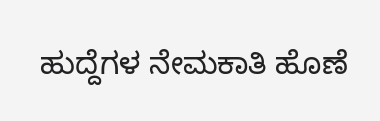ಹುದ್ದೆಗಳ ನೇಮಕಾತಿ ಹೊಣೆ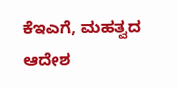ಕೆಇಎಗೆ, ಮಹತ್ವದ ಆದೇಶ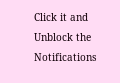Click it and Unblock the Notifications